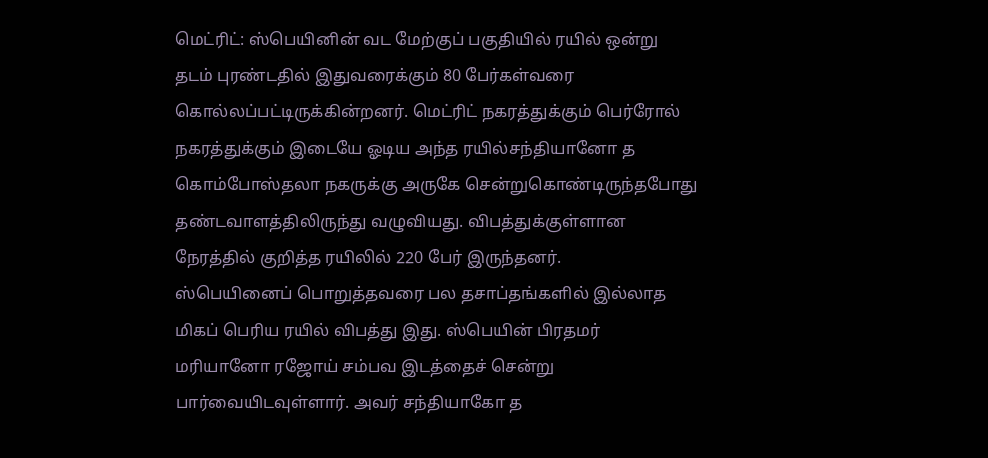மெட்ரிட்: ஸ்பெயினின் வட மேற்குப் பகுதியில் ரயில் ஒன்று தடம் புரண்டதில் இதுவரைக்கும் 80 பேர்கள்வரை கொல்லப்பட்டிருக்கின்றனர். மெட்ரிட் நகரத்துக்கும் பெர்ரோல் நகரத்துக்கும் இடையே ஓடிய அந்த ரயில்சந்தியானோ த கொம்போஸ்தலா நகருக்கு அருகே சென்றுகொண்டிருந்தபோது தண்டவாளத்திலிருந்து வழுவியது. விபத்துக்குள்ளான நேரத்தில் குறித்த ரயிலில் 220 பேர் இருந்தனர்.
ஸ்பெயினைப் பொறுத்தவரை பல தசாப்தங்களில் இல்லாத மிகப் பெரிய ரயில் விபத்து இது. ஸ்பெயின் பிரதமர் மரியானோ ரஜோய் சம்பவ இடத்தைச் சென்று பார்வையிடவுள்ளார். அவர் சந்தியாகோ த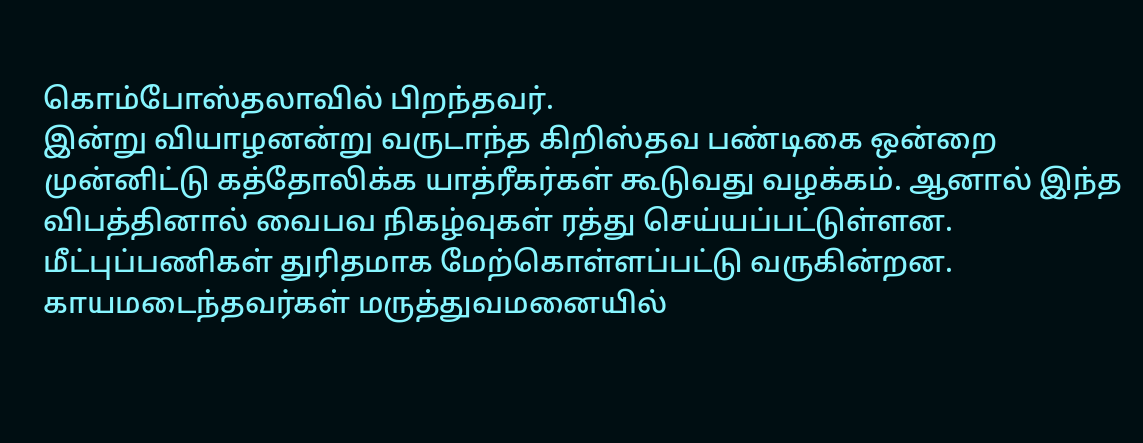கொம்போஸ்தலாவில் பிறந்தவர்.
இன்று வியாழனன்று வருடாந்த கிறிஸ்தவ பண்டிகை ஒன்றை முன்னிட்டு கத்தோலிக்க யாத்ரீகர்கள் கூடுவது வழக்கம். ஆனால் இந்த விபத்தினால் வைபவ நிகழ்வுகள் ரத்து செய்யப்பட்டுள்ளன.
மீட்புப்பணிகள் துரிதமாக மேற்கொள்ளப்பட்டு வருகின்றன. காயமடைந்தவர்கள் மருத்துவமனையில்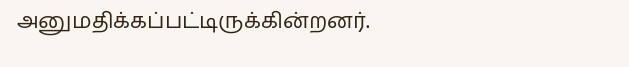அனுமதிக்கப்பட்டிருக்கின்றனர்.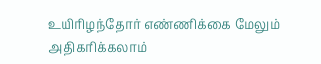உயிரிழந்தோர் எண்ணிக்கை மேலும் அதிகரிக்கலாம்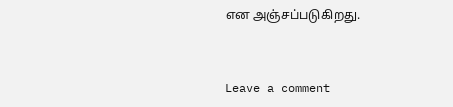என அஞ்சப்படுகிறது.


Leave a comment